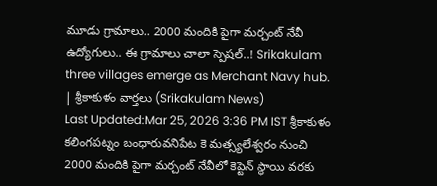మూడు గ్రామాలు.. 2000 మందికి పైగా మర్చంట్ నేవీ ఉద్యోగులు.. ఈ గ్రామాలు చాలా స్పెషల్..! Srikakulam three villages emerge as Merchant Navy hub. | శ్రీకాకుళం వార్తలు (Srikakulam News)
Last Updated:Mar 25, 2026 3:36 PM IST శ్రీకాకుళం కలింగపట్నం బంధారువనిపేట కె మత్స్యలేశ్వరం నుంచి 2000 మందికి పైగా మర్చంట్ నేవీలో కెప్టెన్ స్థాయి వరకు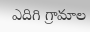ఎదిగి గ్రామాల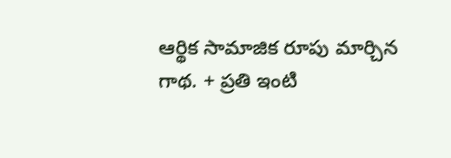ఆర్థిక సామాజిక రూపు మార్చిన గాథ. + ప్రతి ఇంటి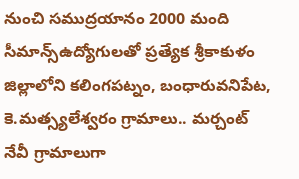నుంచి సముద్రయానం 2000 మంది సీమాన్స్ఉద్యోగులతో ప్రత్యేక శ్రీకాకుళం జిల్లాలోని కలింగపట్నం, బంధారువనిపేట, కె.మత్స్యలేశ్వరం గ్రామాలు.. మర్చంట్ నేవీ గ్రామాలుగా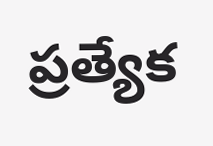ప్రత్యేక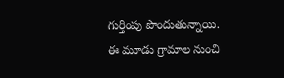గుర్తింపు పొందుతున్నాయి. ఈ మూడు గ్రామాల నుంచి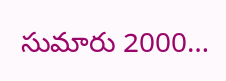సుమారు 2000…